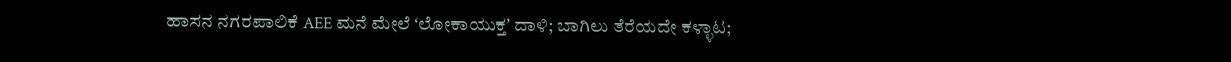ಹಾಸನ ನಗರಪಾಲಿಕೆ AEE ಮನೆ ಮೇಲೆ ʻಲೋಕಾಯುಕ್ತʼ ದಾಳಿ; ಬಾಗಿಲು ತೆರೆಯದೇ ಕಳ್ಳಾಟ;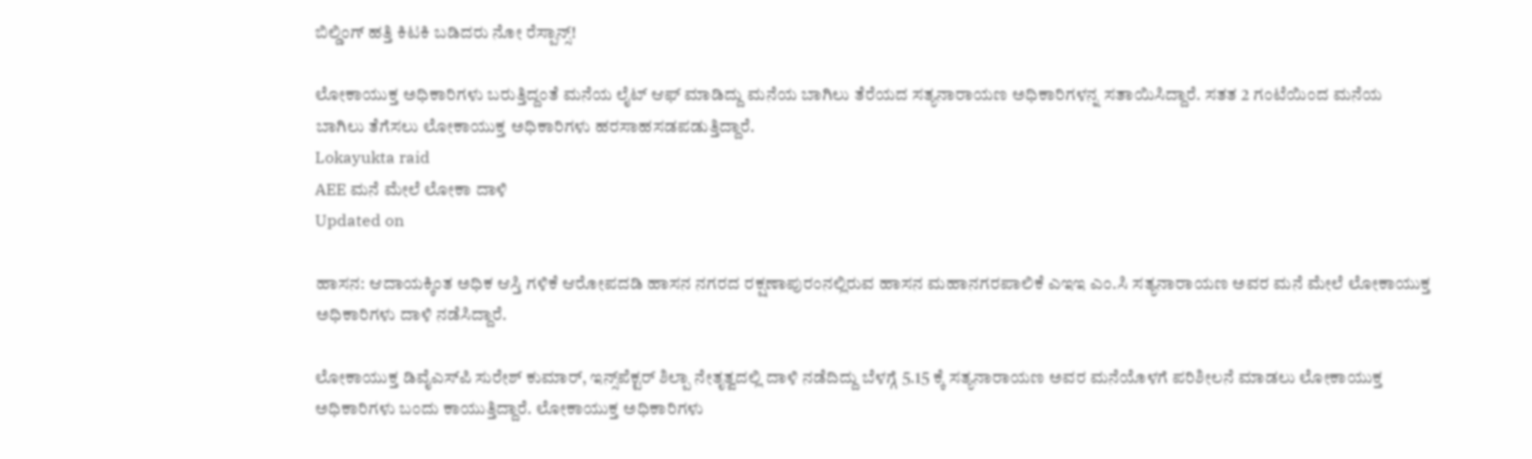ಬಿಲ್ಡಿಂಗ್ ಹತ್ತಿ ಕಿಟಕಿ ಬಡಿದರು ನೋ ರೆಸ್ಪಾನ್ಸ್!

ಲೋಕಾಯುಕ್ತ ಅಧಿಕಾರಿಗಳು ಬರುತ್ತಿದ್ದಂತೆ ಮನೆಯ ಲೈಟ್ ಆಫ್ ಮಾಡಿದ್ದು ಮನೆಯ ಬಾಗಿಲು ತೆರೆಯದ ಸತ್ಯನಾರಾಯಣ ಅಧಿಕಾರಿಗಳನ್ನ ಸತಾಯಿಸಿದ್ದಾರೆ. ಸತತ 2 ಗಂಟೆಯಿಂದ ಮನೆಯ ಬಾಗಿಲು ತೆಗೆಸಲು ಲೋಕಾಯುಕ್ತ ಅಧಿಕಾರಿಗಳು ಹರಸಾಹಸಡಪಡುತ್ತಿದ್ದಾರೆ.
Lokayukta raid
AEE ಮನೆ ಮೇಲೆ ಲೋಕಾ ದಾಳಿ
Updated on

ಹಾಸನ: ಆದಾಯಕ್ಕಿಂತ ಅಧಿಕ ಆಸ್ತಿ ಗಳಿಕೆ ಆರೋಪದಡಿ ಹಾಸನ ನಗರದ ರಕ್ಷಣಾಪುರಂನಲ್ಲಿರುವ ಹಾಸನ ಮಹಾನಗರಪಾಲಿಕೆ ಎಇಇ ಎಂ.ಸಿ ಸತ್ಯನಾರಾಯಣ ಅವರ ಮನೆ ಮೇಲೆ ಲೋಕಾಯುಕ್ತ ಅಧಿಕಾರಿಗಳು ದಾಳಿ ನಡೆಸಿದ್ದಾರೆ.

ಲೋಕಾಯುಕ್ತ ಡಿವೈಎಸ್‌ಪಿ ಸುರೇಶ್‌ ಕುಮಾರ್, ಇನ್ಸ್‌ಪೆಕ್ಟರ್ ಶಿಲ್ಪಾ ನೇತೃತ್ವದಲ್ಲಿ ದಾಳಿ ನಡೆದಿದ್ದು ಬೆಳಗ್ಗೆ 5.15 ಕ್ಕೆ ಸತ್ಯನಾರಾಯಣ ಅವರ ಮನೆಯೊಳಗೆ ಪರಿಶೀಲನೆ‌ ಮಾಡಲು ಲೋಕಾಯುಕ್ತ ಅಧಿಕಾರಿಗಳು ಬಂದು ಕಾಯುತ್ತಿದ್ದಾರೆ. ಲೋಕಾಯುಕ್ತ ಅಧಿಕಾರಿಗಳು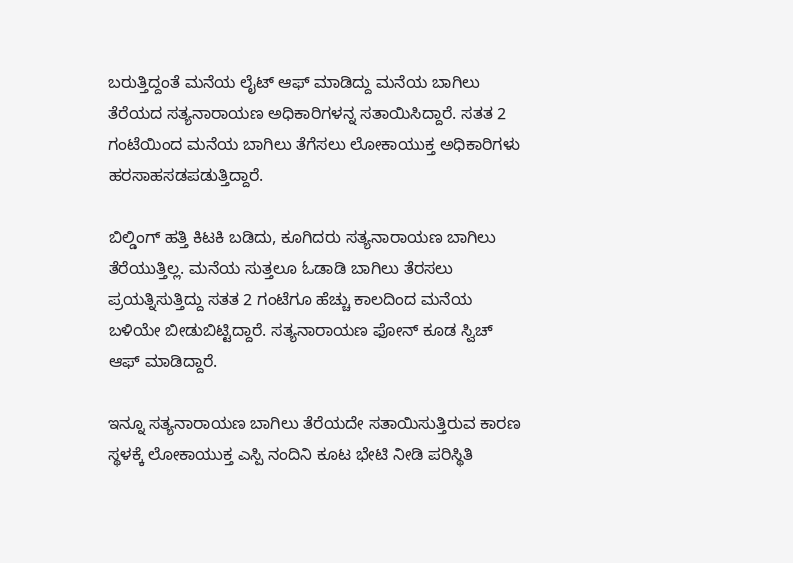ಬರುತ್ತಿದ್ದಂತೆ ಮನೆಯ ಲೈಟ್ ಆಫ್ ಮಾಡಿದ್ದು ಮನೆಯ ಬಾಗಿಲು ತೆರೆಯದ ಸತ್ಯನಾರಾಯಣ ಅಧಿಕಾರಿಗಳನ್ನ ಸತಾಯಿಸಿದ್ದಾರೆ. ಸತತ 2 ಗಂಟೆಯಿಂದ ಮನೆಯ ಬಾಗಿಲು ತೆಗೆಸಲು ಲೋಕಾಯುಕ್ತ ಅಧಿಕಾರಿಗಳು ಹರಸಾಹಸಡಪಡುತ್ತಿದ್ದಾರೆ.

ಬಿಲ್ಡಿಂಗ್ ಹತ್ತಿ ಕಿಟಕಿ ಬಡಿದು, ಕೂಗಿದರು ಸತ್ಯನಾರಾಯಣ ಬಾಗಿಲು ತೆರೆಯುತ್ತಿಲ್ಲ. ಮನೆಯ ಸುತ್ತಲೂ ಓಡಾಡಿ ಬಾಗಿಲು ತೆರಸಲು ಪ್ರಯತ್ನಿಸುತ್ತಿದ್ದು ಸತತ 2 ಗಂಟೆಗೂ ಹೆಚ್ಚು ಕಾಲದಿಂದ ಮನೆಯ ಬಳಿಯೇ ಬೀಡುಬಿಟ್ಟಿದ್ದಾರೆ‌. ಸತ್ಯನಾರಾಯಣ ಫೋನ್ ಕೂಡ ಸ್ವಿಚ್‌ ಆಫ್‌ ಮಾಡಿದ್ದಾರೆ.

ಇನ್ನೂ ಸತ್ಯನಾರಾಯಣ ಬಾಗಿಲು ತೆರೆಯದೇ ಸತಾಯಿಸುತ್ತಿರುವ ಕಾರಣ ಸ್ಥಳಕ್ಕೆ ಲೋಕಾಯುಕ್ತ ಎಸ್ಪಿ ನಂದಿನಿ ಕೂಟ ಭೇಟಿ ನೀಡಿ ಪರಿಸ್ಥಿತಿ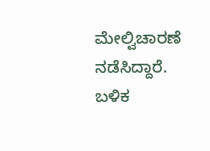ಮೇಲ್ವಿಚಾರಣೆ ನಡೆಸಿದ್ದಾರೆ. ಬಳಿಕ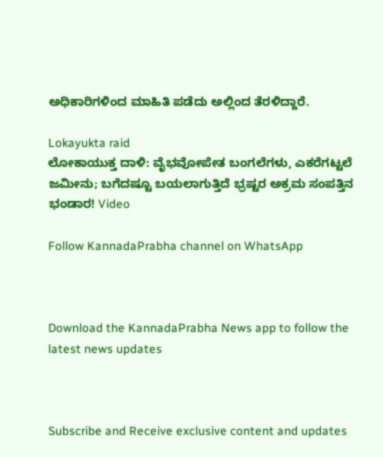ಅಧಿಕಾರಿಗಳಿಂದ ಮಾಹಿತಿ ಪಡೆದು ಅಲ್ಲಿಂದ ತೆರಳಿದ್ದಾರೆ.

Lokayukta raid
ಲೋಕಾಯುಕ್ತ ದಾಳಿ: ವೈಭವೋಪೇತ ಬಂಗಲೆಗಳು, ಎಕರೆಗಟ್ಟಲೆ ಜಮೀನು; ಬಗೆದಷ್ಟೂ ಬಯಲಾಗುತ್ತಿದೆ ಭ್ರಷ್ಟರ ಅಕ್ರಮ ಸಂಪತ್ತಿನ ಭಂಡಾರ! Video

Follow KannadaPrabha channel on WhatsApp



Download the KannadaPrabha News app to follow the latest news updates



Subscribe and Receive exclusive content and updates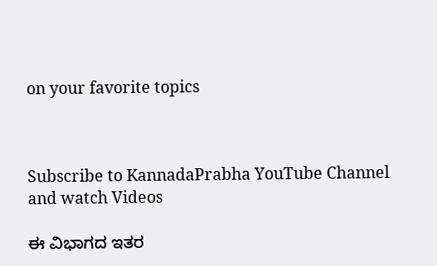on your favorite topics



Subscribe to KannadaPrabha YouTube Channel and watch Videos

ಈ ವಿಭಾಗದ ಇತರ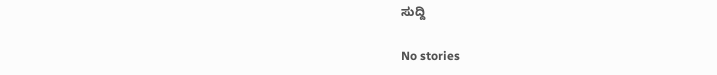ಸುದ್ದಿ

No stories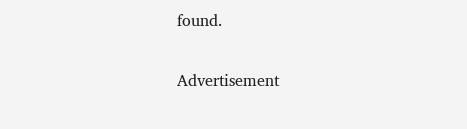found.

Advertisement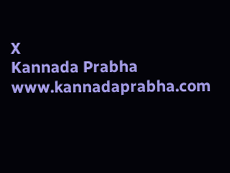X
Kannada Prabha
www.kannadaprabha.com